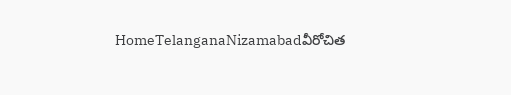HomeTelanganaNizamabadవీరోచిత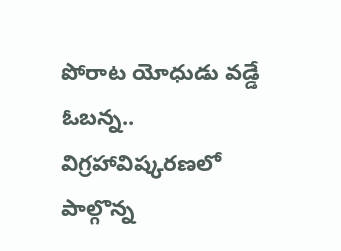పోరాట యోధుడు వడ్డే ఓబన్న.. విగ్రహావిష్కరణలో పాల్గొన్న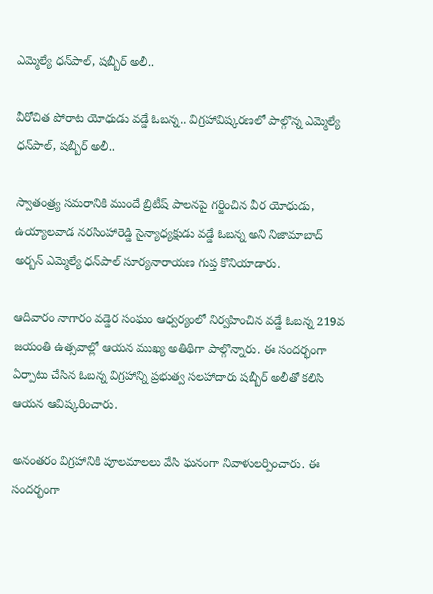ఎమ్మెల్యే ధన్‌పాల్, షబ్బీర్ అలీ..

వీరోచిత పోరాట యోధుడు వడ్డే ఓబన్న.. విగ్రహావిష్కరణలో పాల్గొన్న ఎమ్మెల్యే ధన్‌పాల్, షబ్బీర్ అలీ..

స్వాతంత్ర్య సమరానికి ముందే బ్రిటీష్ పాలనపై గర్జించిన వీర యోధుడు, ఉయ్యాలవాడ నరసింహారెడ్డి సైన్యాధ్యక్షుడు వడ్డే ఓబన్న అని నిజామాబాద్ అర్బన్ ఎమ్మెల్యే ధన్‌పాల్ సూర్యనారాయణ గుప్త కొనియాడారు.

ఆదివారం నాగారం వడ్డెర సంఘం ఆధ్వర్యంలో నిర్వహించిన వడ్డే ఓబన్న 219వ జయంతి ఉత్సవాల్లో ఆయన ముఖ్య అతిథిగా పాల్గొన్నారు. ఈ సందర్భంగా ఏర్పాటు చేసిన ఓబన్న విగ్రహాన్ని ప్రభుత్వ సలహాదారు షబ్బీర్ అలీతో కలిసి ఆయన ఆవిష్కరించారు.

అనంతరం విగ్రహానికి పూలమాలలు వేసి ఘనంగా నివాళులర్పించారు. ఈ సందర్భంగా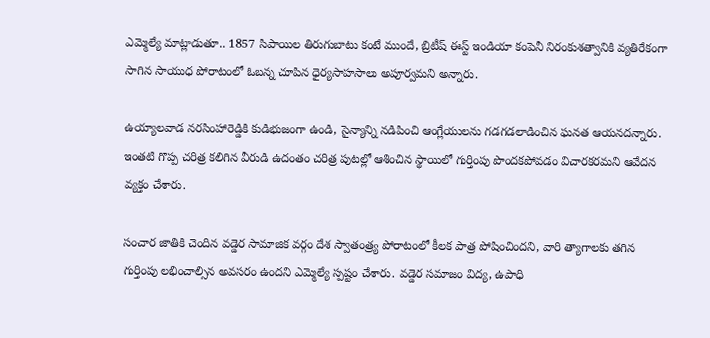ఎమ్మెల్యే మాట్లాడుతూ.. 1857 సిపాయిల తిరుగుబాటు కంటే ముందే, బ్రిటీష్ ఈస్ట్ ఇండియా కంపెనీ నిరంకుశత్వానికి వ్యతిరేకంగా సాగిన సాయుధ పోరాటంలో ఓబన్న చూపిన ధైర్యసాహసాలు అపూర్వమని అన్నారు.

ఉయ్యాలవాడ నరసింహారెడ్డికి కుడిభుజంగా ఉండి, సైన్యాన్ని నడిపించి ఆంగ్లేయులను గడగడలాడించిన ఘనత ఆయనదన్నారు. ఇంతటి గొప్ప చరిత్ర కలిగిన వీరుడి ఉదంతం చరిత్ర పుటల్లో ఆశించిన స్థాయిలో గుర్తింపు పొందకపోవడం విచారకరమని ఆవేదన వ్యక్తం చేశారు.

సంచార జాతికి చెందిన వడ్డెర సామాజిక వర్గం దేశ స్వాతంత్ర్య పోరాటంలో కీలక పాత్ర పోషించిందని, వారి త్యాగాలకు తగిన గుర్తింపు లభించాల్సిన అవసరం ఉందని ఎమ్మెల్యే స్పష్టం చేశారు. వడ్డెర సమాజం విద్య, ఉపాధి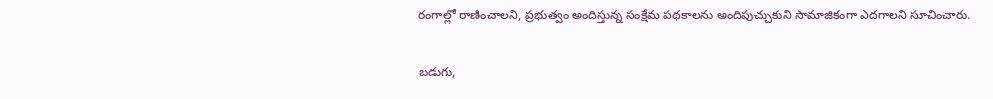రంగాల్లో రాణించాలని, ప్రభుత్వం అందిస్తున్న సంక్షేమ పథకాలను అందిపుచ్చుకుని సామాజికంగా ఎదగాలని సూచించారు.

బడుగు,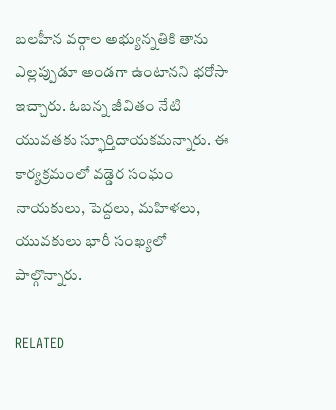బలహీన వర్గాల అభ్యున్నతికి తాను ఎల్లప్పుడూ అండగా ఉంటానని భరోసా ఇచ్చారు. ఓబన్న జీవితం నేటి యువతకు స్ఫూర్తిదాయకమన్నారు. ఈ కార్యక్రమంలో వడ్డెర సంఘం నాయకులు, పెద్దలు, మహిళలు, యువకులు భారీ సంఖ్యలో పాల్గొన్నారు.

RELATED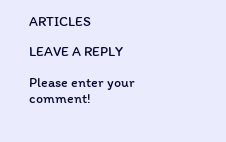ARTICLES

LEAVE A REPLY

Please enter your comment!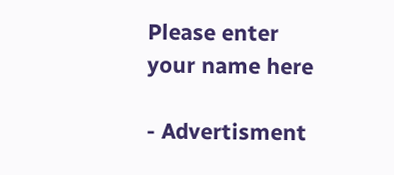Please enter your name here

- Advertisment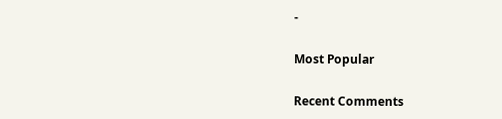-

Most Popular

Recent Comments